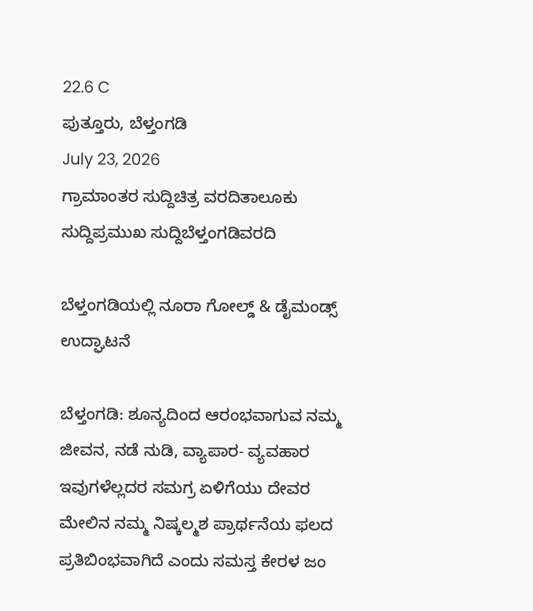22.6 C
ಪುತ್ತೂರು, ಬೆಳ್ತಂಗಡಿ
July 23, 2026
ಗ್ರಾಮಾಂತರ ಸುದ್ದಿಚಿತ್ರ ವರದಿತಾಲೂಕು ಸುದ್ದಿಪ್ರಮುಖ ಸುದ್ದಿಬೆಳ್ತಂಗಡಿವರದಿ

ಬೆಳ್ತಂಗಡಿಯಲ್ಲಿ ನೂರಾ ಗೋಲ್ಡ್ & ಡೈಮಂಡ್ಸ್ ಉದ್ಘಾಟನೆ

ಬೆಳ್ತಂಗಡಿ: ಶೂನ್ಯದಿಂದ ಆರಂಭವಾಗುವ ನಮ್ಮ ಜೀವನ, ನಡೆ ನುಡಿ, ವ್ಯಾಪಾರ- ವ್ಯವಹಾರ ಇವುಗಳೆಲ್ಲದರ ಸಮಗ್ರ ಏಳಿಗೆಯು ದೇವರ ಮೇಲಿನ ನಮ್ಮ ನಿಷ್ಕಲ್ಮಶ ಪ್ರಾರ್ಥನೆಯ ಫಲದ ಪ್ರತಿಬಿಂಭವಾಗಿದೆ ಎಂದು ಸಮಸ್ತ ಕೇರಳ ಜಂ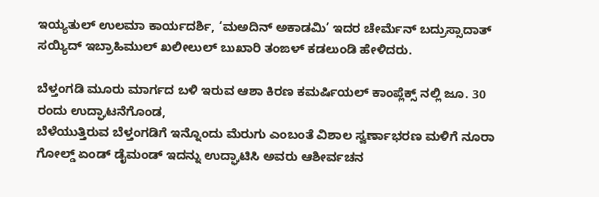ಇಯ್ಯತುಲ್ ಉಲಮಾ ಕಾರ್ಯದರ್ಶಿ, ‘ಮ‌ಅದಿನ್ ಅಕಾಡಮಿ’ ಇದರ ಚೇರ್ಮೆನ್ ಬದ್ರುಸ್ಸಾದಾತ್ ಸಯ್ಯಿದ್‌ ಇಬ್ರಾಹಿಮುಲ್ ಖಲೀಲುಲ್ ಬುಖಾರಿ ತಂಙಳ್ ಕಡಲುಂಡಿ ಹೇಳಿದರು.

ಬೆಳ್ತಂಗಡಿ ಮೂರು ಮಾರ್ಗದ ಬಳಿ ಇರುವ ಆಶಾ ಕಿರಣ ಕಮರ್ಷಿಯಲ್ ಕಾಂಪ್ಲೆಕ್ಸ್ ನಲ್ಲಿ ಜೂ. 30 ರಂದು ಉದ್ಘಾಟನೆಗೊಂಡ,
ಬೆಳೆಯುತ್ತಿರುವ ಬೆಳ್ತಂಗಡಿಗೆ ಇನ್ನೊಂದು ಮೆರುಗು ಎಂಬಂತೆ ವಿಶಾಲ ಸ್ವರ್ಣಾಭರಣ ಮಳಿಗೆ ನೂರಾ ಗೋಲ್ಡ್ ಏಂಡ್ ಡೈಮಂಡ್ ಇದನ್ನು ಉದ್ಘಾಟಿಸಿ ಅವರು ಆಶೀರ್ವಚನ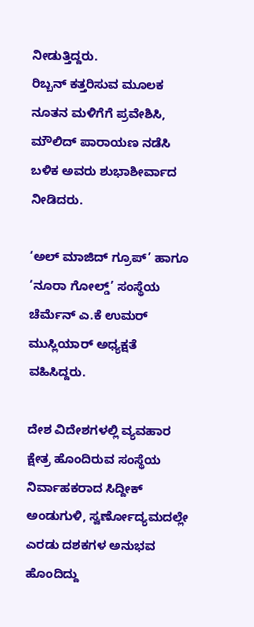ನೀಡುತ್ತಿದ್ದರು.
ರಿಬ್ಬನ್ ಕತ್ತರಿಸುವ ಮೂಲಕ ನೂತನ ಮಳಿಗೆಗೆ ಪ್ರವೇಶಿಸಿ, ಮೌಲಿದ್ ಪಾರಾಯಣ ನಡೆಸಿ ಬಳಿಕ ಅವರು ಶುಭಾಶೀರ್ವಾದ ನೀಡಿದರು.

‘ಅಲ್‌ ಮಾಜಿದ್ ಗ್ರೂಪ್’ ಹಾಗೂ ‘ನೂರಾ ಗೋಲ್ಡ್’ ಸಂಸ್ಥೆಯ ಚೆರ್ಮೆನ್ ಎ.ಕೆ ಉಮರ್ ಮುಸ್ಲಿಯಾರ್ ಅಧ್ಯಕ್ಷತೆ ವಹಿಸಿದ್ದರು.

ದೇಶ ವಿದೇಶಗಳಲ್ಲಿ ವ್ಯವಹಾರ ಕ್ಷೇತ್ರ ಹೊಂದಿರುವ ಸಂಸ್ಥೆಯ ನಿರ್ವಾಹಕರಾದ ಸಿದ್ದೀಕ್ ಅಂಡುಗುಳಿ, ಸ್ವರ್ಣೋದ್ಯಮದಲ್ಲೇ ಎರಡು ದಶಕಗಳ ಅನುಭವ ಹೊಂದಿದ್ದು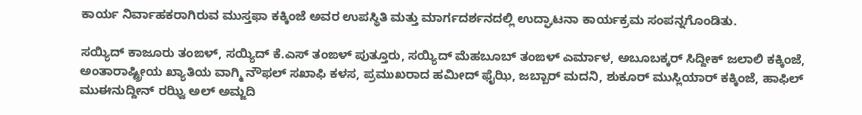ಕಾರ್ಯ ನಿರ್ವಾಹಕರಾಗಿರುವ ಮುಸ್ತಫಾ ಕಕ್ಕಿಂಜೆ ಅವರ ಉಪಸ್ಥಿತಿ ಮತ್ತು ಮಾರ್ಗದರ್ಶನದಲ್ಲಿ ಉದ್ಘಾಟನಾ ಕಾರ್ಯಕ್ರಮ ಸಂಪನ್ನಗೊಂಡಿತು.

ಸಯ್ಯಿದ್ ಕಾಜೂರು ತಂಙಳ್, ಸಯ್ಯಿದ್ ಕೆ.ಎಸ್ ತಂಙಳ್ ಪುತ್ತೂರು, ಸಯ್ಯಿದ್ ಮೆಹಬೂಬ್ ತಂಙಳ್ ಎರ್ಮಾಳ, ಅಬೂಬಕ್ಕರ್ ಸಿದ್ದೀಕ್ ಜಲಾಲಿ ಕಕ್ಕಿಂಜೆ, ಅಂತಾರಾಷ್ಟ್ರೀಯ ಖ್ಯಾತಿಯ ವಾಗ್ಮಿ ನೌಫಲ್ ಸಖಾಫಿ ಕಳಸ, ಪ್ರಮುಖರಾದ ಹಮೀದ್ ಫೈಝಿ, ಜಬ್ಬಾರ್ ಮದನಿ, ಶುಕೂರ್ ಮುಸ್ಲಿಯಾರ್ ಕಕ್ಕಿಂಜೆ, ಹಾಫಿಲ್ ಮುಈನುದ್ದೀನ್ ರಝ್ವಿ ಅಲ್ ಅಮ್ಜದಿ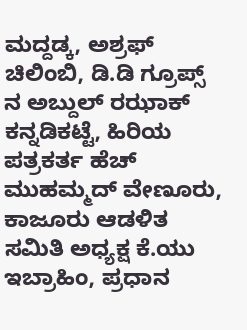ಮದ್ದಡ್ಕ, ಅಶ್ರಫ್ ಚಿಲಿಂಬಿ, ಡಿ.ಡಿ ಗ್ರೂಪ್ಸ್ ನ ಅಬ್ದುಲ್ ರಝಾಕ್ ಕನ್ನಡಿಕಟ್ಟೆ, ಹಿರಿಯ ಪತ್ರಕರ್ತ ಹೆಚ್ ಮುಹಮ್ಮದ್ ವೇಣೂರು, ಕಾಜೂರು ಆಡಳಿತ ಸಮಿತಿ ಅಧ್ಯಕ್ಷ ಕೆ.ಯು ಇಬ್ರಾಹಿಂ, ಪ್ರಧಾನ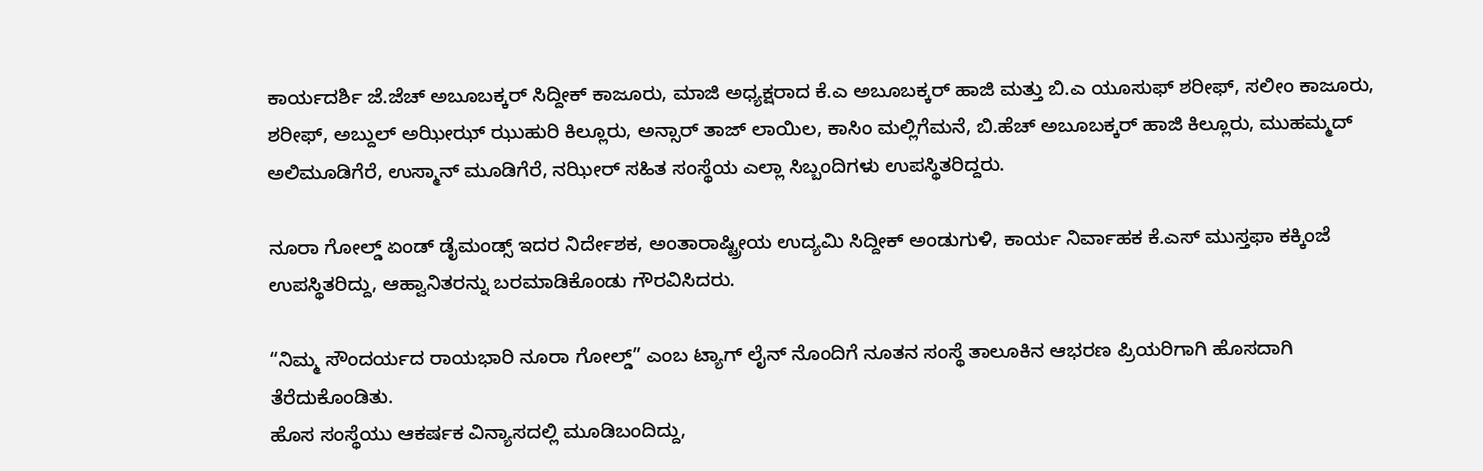ಕಾರ್ಯದರ್ಶಿ ಜೆ.ಜೆಚ್ ಅಬೂಬಕ್ಕರ್ ಸಿದ್ದೀಕ್ ಕಾಜೂರು, ಮಾಜಿ ಅಧ್ಯಕ್ಷರಾದ ಕೆ.ಎ ಅಬೂಬಕ್ಕರ್ ಹಾಜಿ ಮತ್ತು ಬಿ.ಎ ಯೂಸುಫ್ ಶರೀಫ್, ಸಲೀಂ ಕಾಜೂರು, ಶರೀಫ್, ಅಬ್ದುಲ್‌ ಅಝೀಝ್ ಝುಹುರಿ ಕಿಲ್ಲೂರು, ಅನ್ಸಾರ್ ತಾಜ್ ಲಾಯಿಲ, ಕಾಸಿಂ ಮಲ್ಲಿಗೆಮನೆ, ಬಿ.ಹೆಚ್ ಅಬೂಬಕ್ಕರ್ ಹಾಜಿ ಕಿಲ್ಲೂರು, ಮುಹಮ್ಮದ್ ಅಲಿಮೂಡಿಗೆರೆ, ಉಸ್ಮಾನ್ ಮೂಡಿಗೆರೆ, ನಝೀರ್ ಸಹಿತ ಸಂಸ್ಥೆಯ ಎಲ್ಲಾ ಸಿಬ್ಬಂದಿಗಳು ಉಪಸ್ಥಿತರಿದ್ದರು.

ನೂರಾ ಗೋಲ್ಡ್ ಏಂಡ್ ಡೈಮಂಡ್ಸ್ ಇದರ ನಿರ್ದೇಶಕ, ಅಂತಾರಾಷ್ಟ್ರೀಯ ಉದ್ಯಮಿ ಸಿದ್ದೀಕ್ ಅಂಡುಗುಳಿ, ಕಾರ್ಯ ನಿರ್ವಾಹಕ ಕೆ.ಎಸ್ ಮುಸ್ತಫಾ ಕಕ್ಕಿಂಜೆ ಉಪಸ್ಥಿತರಿದ್ದು, ಆಹ್ವಾನಿತರನ್ನು ಬರಮಾಡಿಕೊಂಡು ಗೌರವಿಸಿದರು.

“ನಿಮ್ಮ ಸೌಂದರ್ಯದ ರಾಯಭಾರಿ ನೂರಾ ಗೋಲ್ಡ್” ಎಂಬ ಟ್ಯಾಗ್ ಲೈನ್ ನೊಂದಿಗೆ ನೂತನ ಸಂಸ್ಥೆ ತಾಲೂಕಿನ ಆಭರಣ ಪ್ರಿಯರಿಗಾಗಿ ಹೊಸದಾಗಿ ತೆರೆದುಕೊಂಡಿತು.
ಹೊಸ ಸಂಸ್ಥೆಯು ಆಕರ್ಷಕ ವಿನ್ಯಾಸದಲ್ಲಿ ಮೂಡಿಬಂದಿದ್ದು,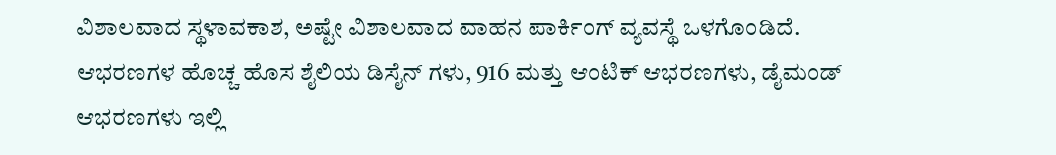ವಿಶಾಲವಾದ ಸ್ಥಳಾವಕಾಶ, ಅಷ್ಟೇ ವಿಶಾಲವಾದ ವಾಹನ ಪಾರ್ಕಿಂಗ್ ವ್ಯವಸ್ಥೆ ಒಳಗೊಂಡಿದೆ. ಆಭರಣಗಳ ಹೊಚ್ಚ ಹೊಸ ಶೈಲಿಯ ಡಿಸೈನ್ ಗಳು, 916 ಮತ್ತು ಆಂಟಿಕ್ ಆಭರಣಗಳು, ಡೈಮಂಡ್ ಆಭರಣಗಳು ಇಲ್ಲಿ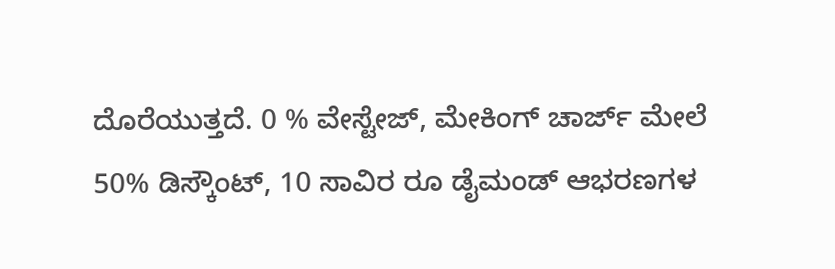ದೊರೆಯುತ್ತದೆ. 0 % ವೇಸ್ಟೇಜ್, ಮೇಕಿಂಗ್ ಚಾರ್ಜ್ ಮೇಲೆ 50% ಡಿಸ್ಕೌಂಟ್, 10 ಸಾವಿರ ರೂ ಡೈಮಂಡ್ ಆಭರಣಗಳ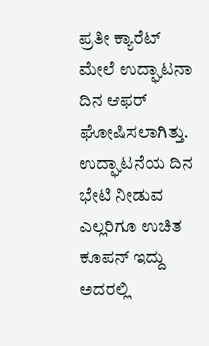ಪ್ರತೀ ಕ್ಯಾರೆಟ್ ಮೇಲೆ ಉದ್ಘಾಟನಾ ದಿನ ಆಫರ್ ಘೋಷಿಸಲಾಗಿತ್ತು. ಉದ್ಘಾಟನೆಯ ದಿನ ಭೇಟಿ ನೀಡುವ ಎಲ್ಲರಿಗೂ ಉಚಿತ ಕೂಪನ್ ಇದ್ದು ಅದರಲ್ಲಿ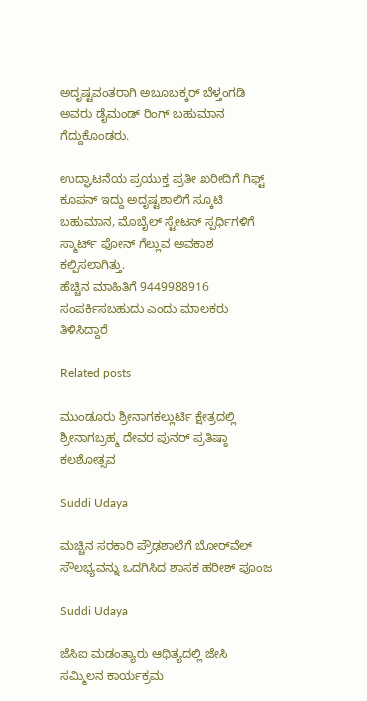ಅದೃಷ್ಟವಂತರಾಗಿ ಅಬೂಬಕ್ಕರ್ ಬೆಳ್ತಂಗಡಿ ಅವರು ಡೈಮಂಡ್ ರಿಂಗ್ ಬಹುಮಾನ ಗೆದ್ದುಕೊಂಡರು.

ಉದ್ಘಾಟನೆಯ ಪ್ರಯುಕ್ತ ಪ್ರತೀ‌ ಖರೀದಿಗೆ ಗಿಫ್ಟ್ ಕೂಪನ್ ಇದ್ದು ಅದೃಷ್ಟಶಾಲಿಗೆ ಸ್ಕೂಟಿ ಬಹುಮಾನ, ಮೊಬೈಲ್ ಸ್ಟೇಟಸ್ ಸ್ಪರ್ಧಿಗಳಿಗೆ ಸ್ಮಾರ್ಟ್ ಪೋನ್ ಗೆಲ್ಲುವ ಅವಕಾಶ ಕಲ್ಪಿಸಲಾಗಿತ್ತು.
ಹೆಚ್ಚಿನ ಮಾಹಿತಿಗೆ 9449988916 ಸಂಪರ್ಕಿಸಬಹುದು ಎಂದು ಮಾಲಕರು ತಿಳಿಸಿದ್ದಾರೆ

Related posts

ಮುಂಡೂರು ಶ್ರೀನಾಗಕಲ್ಲುರ್ಟಿ ಕ್ಷೇತ್ರದಲ್ಲಿ ಶ್ರೀನಾಗಬ್ರಹ್ಮ ದೇವರ ಪುನರ್ ಪ್ರತಿಷ್ಠಾ ಕಲಶೋತ್ಸವ

Suddi Udaya

ಮಚ್ಚಿನ ಸರಕಾರಿ ಪ್ರೌಢಶಾಲೆಗೆ ಬೋರ್‌ವೆಲ್ ಸೌಲಭ್ಯವನ್ನು ಒದಗಿಸಿದ ಶಾಸಕ ಹರೀಶ್ ಪೂಂಜ

Suddi Udaya

ಜೆಸಿಐ ಮಡಂತ್ಯಾರು ಆಥಿತ್ಯದಲ್ಲಿ ಜೇಸಿ ಸಮ್ಮಿಲನ ಕಾರ್ಯಕ್ರಮ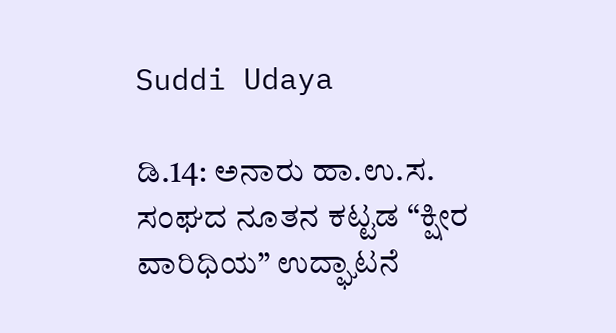Suddi Udaya

ಡಿ.14: ಅನಾರು ಹಾ.ಉ.ಸ. ಸಂಘದ ನೂತನ ಕಟ್ಟಡ “ಕ್ಷೀರ ವಾರಿಧಿಯ” ಉದ್ಘಾಟನೆ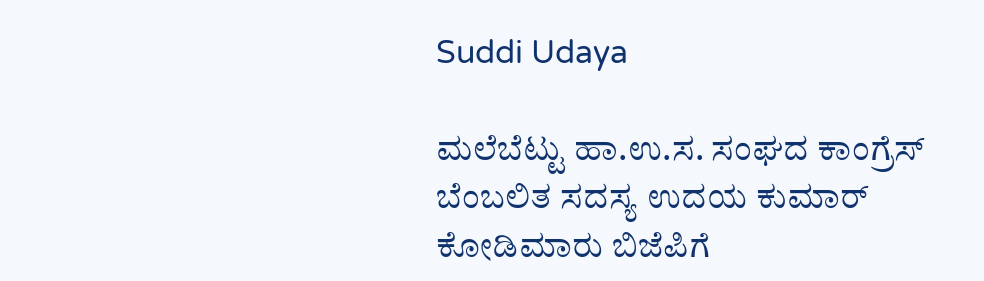Suddi Udaya

ಮಲೆಬೆಟ್ಟು ಹಾ.ಉ.ಸ. ಸಂಘದ ಕಾಂಗ್ರೆಸ್ ಬೆಂಬಲಿತ ಸದಸ್ಯ ಉದಯ ಕುಮಾರ್ ಕೋಡಿಮಾರು ಬಿಜೆಪಿಗೆ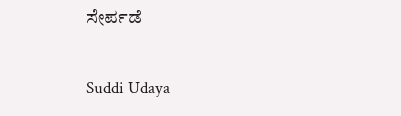ಸೇರ್ಪಡೆ

Suddi Udaya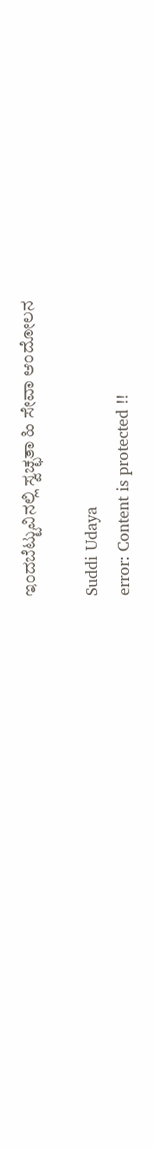ಇಂದಬೆಟ್ಟುವಿನಲ್ಲಿ ಸ್ವಚ್ಛತಾ ಹಿ ಸೇವಾ ಆಂದೋಲನ

Suddi Udaya
error: Content is protected !!